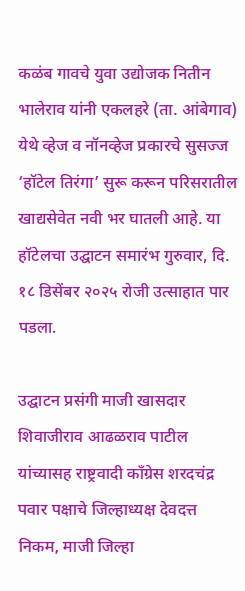कळंब गावचे युवा उद्योजक नितीन भालेराव यांनी एकलहरे (ता. आंबेगाव) येथे व्हेज व नॉनव्हेज प्रकारचे सुसज्ज ‘हॉटेल तिरंगा’ सुरू करून परिसरातील खाद्यसेवेत नवी भर घातली आहे. या हॉटेलचा उद्घाटन समारंभ गुरुवार, दि. १८ डिसेंबर २०२५ रोजी उत्साहात पार पडला.

उद्घाटन प्रसंगी माजी खासदार शिवाजीराव आढळराव पाटील यांच्यासह राष्ट्रवादी काँग्रेस शरदचंद्र पवार पक्षाचे जिल्हाध्यक्ष देवदत्त निकम, माजी जिल्हा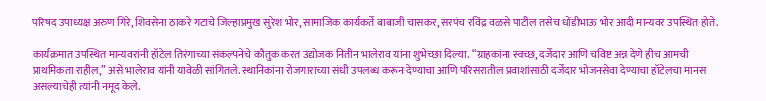परिषद उपाध्यक्ष अरुण गिरे, शिवसेना ठाकरे गटाचे जिल्हाप्रमुख सुरेश भोर, सामाजिक कार्यकर्ते बाबाजी चासकर, सरपंच रविंद्र वळसे पाटील तसेच धोंडीभाऊ भोर आदी मान्यवर उपस्थित होते.

कार्यक्रमात उपस्थित मान्यवरांनी हॉटेल तिरंगाच्या संकल्पनेचे कौतुक करत उद्योजक नितीन भालेराव यांना शुभेच्छा दिल्या. “ग्राहकांना स्वच्छ, दर्जेदार आणि चविष्ट अन्न देणे हीच आमची प्राथमिकता राहील,” असे भालेराव यांनी यावेळी सांगितले. स्थानिकांना रोजगाराच्या संधी उपलब्ध करून देण्याचा आणि परिसरातील प्रवाशांसाठी दर्जेदार भोजनसेवा देण्याचा हॉटेलचा मानस असल्याचेही त्यांनी नमूद केले.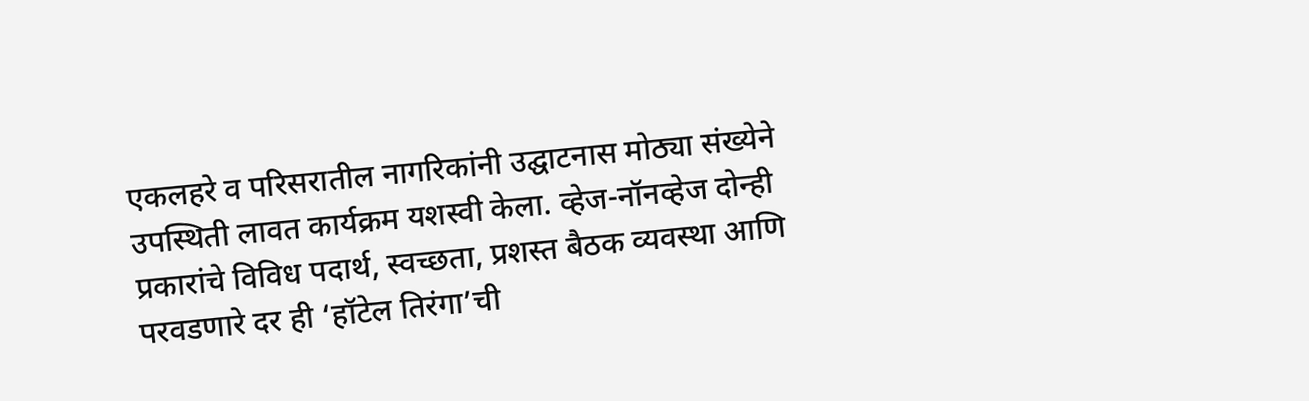एकलहरे व परिसरातील नागरिकांनी उद्घाटनास मोठ्या संख्येने उपस्थिती लावत कार्यक्रम यशस्वी केला. व्हेज-नॉनव्हेज दोन्ही प्रकारांचे विविध पदार्थ, स्वच्छता, प्रशस्त बैठक व्यवस्था आणि परवडणारे दर ही ‘हॉटेल तिरंगा’ची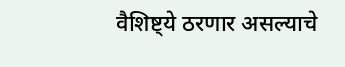वैशिष्ट्ये ठरणार असल्याचे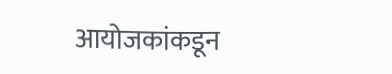आयोजकांकडून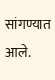सांगण्यात आले.